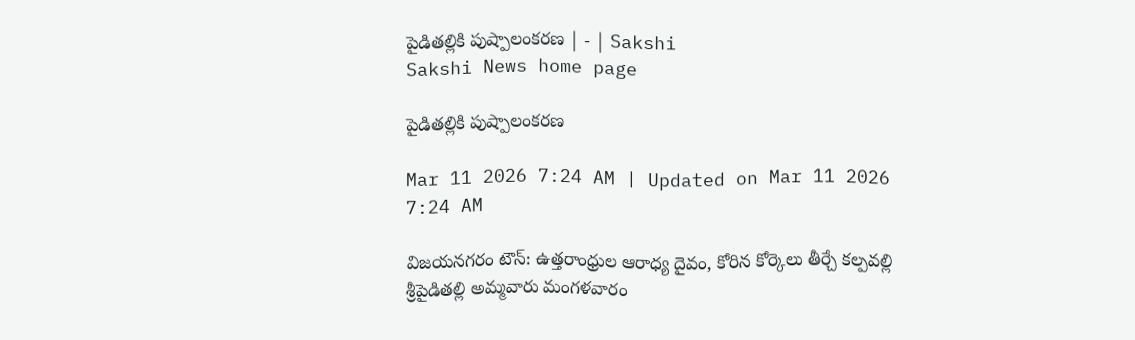పైడితల్లికి పుష్పాలంకరణ | - | Sakshi
Sakshi News home page

పైడితల్లికి పుష్పాలంకరణ

Mar 11 2026 7:24 AM | Updated on Mar 11 2026 7:24 AM

విజయనగరం టౌన్‌: ఉత్తరాంధ్రుల ఆరాధ్య దైవం, కోరిన కోర్కెలు తీర్చే కల్పవల్లి శ్రీపైడితల్లి అమ్మవారు మంగళవారం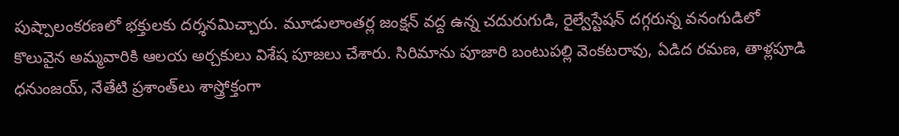పుష్పాలంకరణలో భక్తులకు దర్శనమిచ్చారు. మూడులాంతర్ల జంక్షన్‌ వద్ద ఉన్న చదురుగుడి, రైల్వేస్టేషన్‌ దగ్గరున్న వనంగుడిలో కొలువైన అమ్మవారికి ఆలయ అర్చకులు విశేష పూజలు చేశారు. సిరిమాను పూజారి బంటుపల్లి వెంకటరావు, ఏడిద రమణ, తాళ్లపూడి ధనుంజయ్‌, నేతేటి ప్రశాంత్‌లు శాస్త్రోక్తంగా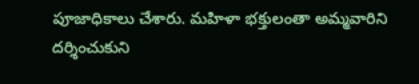పూజాధికాలు చేశారు. మహిళా భక్తులంతా అమ్మవారిని దర్శించుకుని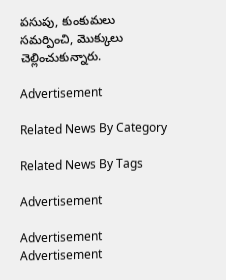పసుపు, కుంకుమలు సమర్పించి, మొక్కులు చెల్లించుకున్నారు.

Advertisement

Related News By Category

Related News By Tags

Advertisement

Advertisement
Advertisement